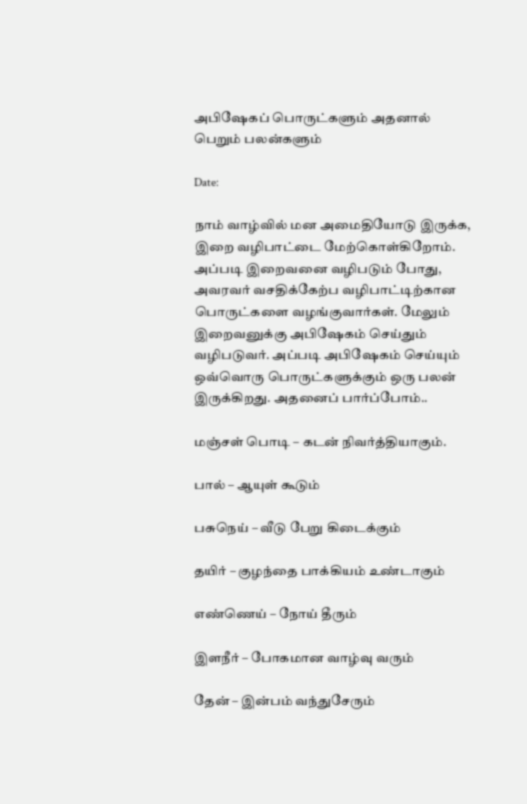அபிஷேகப் பொருட்களும் அதனால் பெறும் பலன்களும்

Date:

நாம் வாழ்வில் மன அமைதியோடு இருக்க, இறை வழிபாட்டை மேற்கொள்கிறோம். அப்படி இறைவனை வழிபடும் போது, அவரவர் வசதிக்கேற்ப வழிபாட்டிற்கான பொருட்களை வழங்குவார்கள். மேலும் இறைவனுக்கு அபிஷேகம் செய்தும் வழிபடுவர். அப்படி அபிஷேகம் செய்யும் ஒவ்வொரு பொருட்களுக்கும் ஒரு பலன் இருக்கிறது. அதனைப் பார்ப்போம்..

மஞ்சள் பொடி – கடன் நிவர்த்தியாகும்.

பால் – ஆயுள் கூடும்

பசுநெய் – வீடு பேறு கிடைக்கும்

தயிர் – குழந்தை பாக்கியம் உண்டாகும்

எண்ணெய் – நோய் தீரும்

இளநீர் – போகமான வாழ்வு வரும்

தேன் – இன்பம் வந்துசேரும்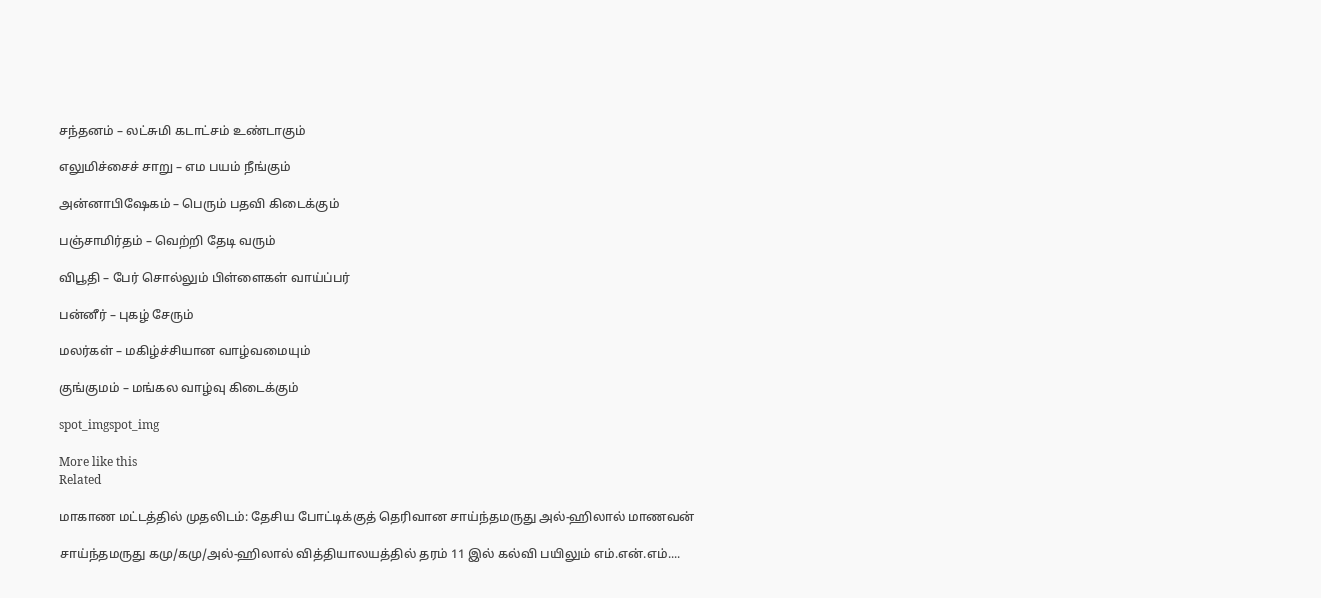சந்தனம் – லட்சுமி கடாட்சம் உண்டாகும்

எலுமிச்சைச் சாறு – எம பயம் நீங்கும்

அன்னாபிஷேகம் – பெரும் பதவி கிடைக்கும்

பஞ்சாமிர்தம் – வெற்றி தேடி வரும்

விபூதி – பேர் சொல்லும் பிள்ளைகள் வாய்ப்பர்

பன்னீர் – புகழ் சேரும்

மலர்கள் – மகிழ்ச்சியான வாழ்வமையும்

குங்குமம் – மங்கல வாழ்வு கிடைக்கும்

spot_imgspot_img

More like this
Related

மாகாண மட்டத்தில் முதலிடம்: தேசிய போட்டிக்குத் தெரிவான சாய்ந்தமருது அல்-ஹிலால் மாணவன்

சாய்ந்தமருது கமு/கமு/அல்-ஹிலால் வித்தியாலயத்தில் தரம் 11 இல் கல்வி பயிலும் எம்.என்.எம்....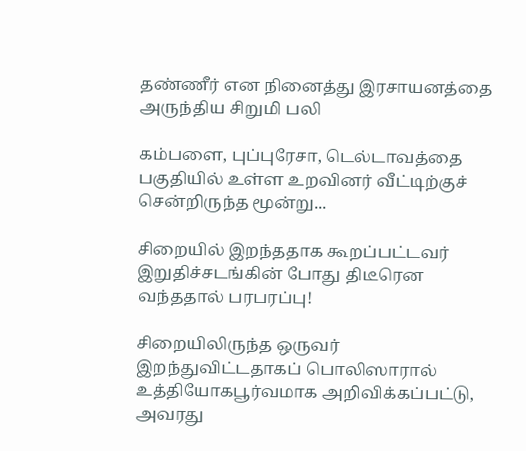தண்ணீர் என நினைத்து இரசாயனத்தை அருந்திய சிறுமி பலி

கம்பளை, புப்புரேசா, டெல்டாவத்தை பகுதியில் உள்ள உறவினர் வீட்டிற்குச் சென்றிருந்த மூன்று...

சிறையில் இறந்ததாக கூறப்பட்டவர் இறுதிச்சடங்கின் போது திடீரென வந்ததால் பரபரப்பு!

சிறையிலிருந்த ஒருவர் இறந்துவிட்டதாகப் பொலிஸாரால் உத்தியோகபூர்வமாக அறிவிக்கப்பட்டு, அவரது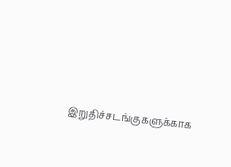இறுதிச்சடங்குகளுக்காக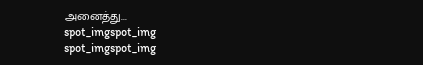அனைத்து...
spot_imgspot_img
spot_imgspot_img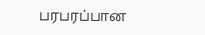பரபரப்பான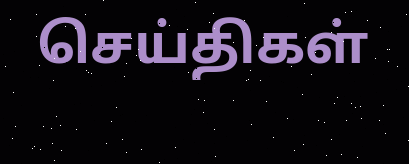செய்திகள்